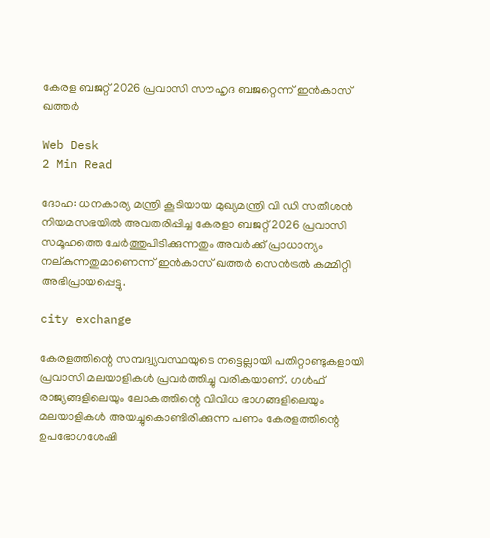കേരള ബജറ്റ് 2026 പ്രവാസി സൗഹൃദ ബജറ്റെന്ന് ഇന്‍കാസ് ഖത്തര്‍

Web Desk
2 Min Read

ദോഹ: ധനകാര്യ മന്ത്രി കൂടിയായ മുഖ്യമന്ത്രി വി ഡി സതീശന്‍ നിയമസഭയില്‍ അവതരിപ്പിച്ച കേരളാ ബജറ്റ് 2026 പ്രവാസി സമൂഹത്തെ ചേര്‍ത്തുപിടിക്കുന്നതും അവര്‍ക്ക് പ്രാധാന്യം നല്കുന്നതുമാണെന്ന് ഇന്‍കാസ് ഖത്തര്‍ സെന്‍ട്രല്‍ കമ്മിറ്റി അഭിപ്രായപ്പെട്ടു.

city exchange

കേരളത്തിന്റെ സമ്പദ്വ്യവസ്ഥയുടെ നട്ടെല്ലായി പതിറ്റാണ്ടുകളായി പ്രവാസി മലയാളികള്‍ പ്രവര്‍ത്തിച്ചു വരികയാണ്. ഗള്‍ഫ് രാജ്യങ്ങളിലെയും ലോകത്തിന്റെ വിവിധ ഭാഗങ്ങളിലെയും മലയാളികള്‍ അയച്ചുകൊണ്ടിരിക്കുന്ന പണം കേരളത്തിന്റെ ഉപഭോഗശേഷി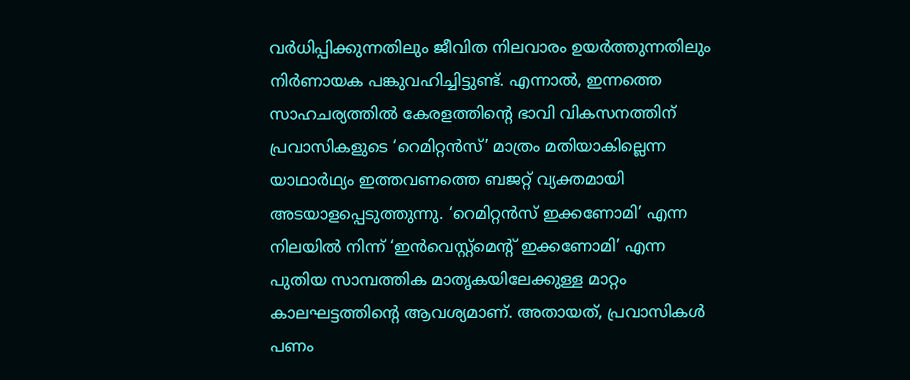വര്‍ധിപ്പിക്കുന്നതിലും ജീവിത നിലവാരം ഉയര്‍ത്തുന്നതിലും നിര്‍ണായക പങ്കുവഹിച്ചിട്ടുണ്ട്. എന്നാല്‍, ഇന്നത്തെ സാഹചര്യത്തില്‍ കേരളത്തിന്റെ ഭാവി വികസനത്തിന് പ്രവാസികളുടെ ‘റെമിറ്റന്‍സ്’ മാത്രം മതിയാകില്ലെന്ന യാഥാര്‍ഥ്യം ഇത്തവണത്തെ ബജറ്റ് വ്യക്തമായി അടയാളപ്പെടുത്തുന്നു. ‘റെമിറ്റന്‍സ് ഇക്കണോമി’ എന്ന നിലയില്‍ നിന്ന് ‘ഇന്‍വെസ്റ്റ്‌മെന്റ് ഇക്കണോമി’ എന്ന പുതിയ സാമ്പത്തിക മാതൃകയിലേക്കുള്ള മാറ്റം കാലഘട്ടത്തിന്റെ ആവശ്യമാണ്. അതായത്, പ്രവാസികള്‍ പണം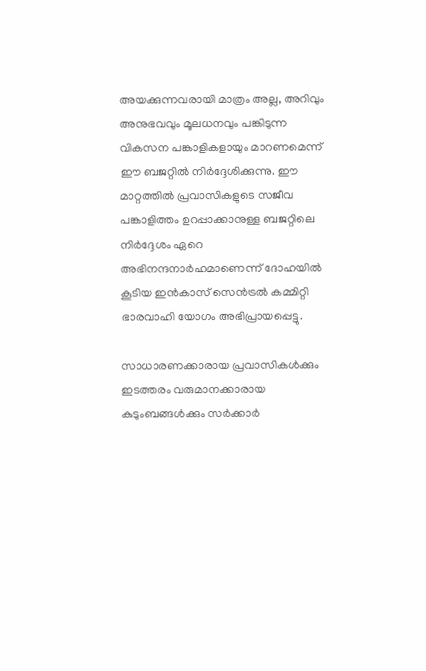അയക്കുന്നവരായി മാത്രം അല്ല, അറിവും അനുഭവവും മൂലധനവും പങ്കിടുന്ന വികസന പങ്കാളികളായും മാറണമെന്ന് ഈ ബജറ്റില്‍ നിര്‍ദ്ദേശിക്കുന്നു. ഈ മാറ്റത്തില്‍ പ്രവാസികളുടെ സജീവ പങ്കാളിത്തം ഉറപ്പാക്കാനുള്ള ബജറ്റിലെ നിര്‍ദ്ദേശം ഏറെ അഭിനന്ദനാര്‍ഹമാണെന്ന് ദോഹയില്‍ കൂടിയ ഇന്‍കാസ് സെന്‍ട്രല്‍ കമ്മിറ്റി ഭാരവാഹി യോഗം അഭിപ്രായപ്പെട്ടു.

സാധാരണക്കാരായ പ്രവാസികള്‍ക്കും ഇടത്തരം വരുമാനക്കാരായ കുടുംബങ്ങള്‍ക്കും സര്‍ക്കാര്‍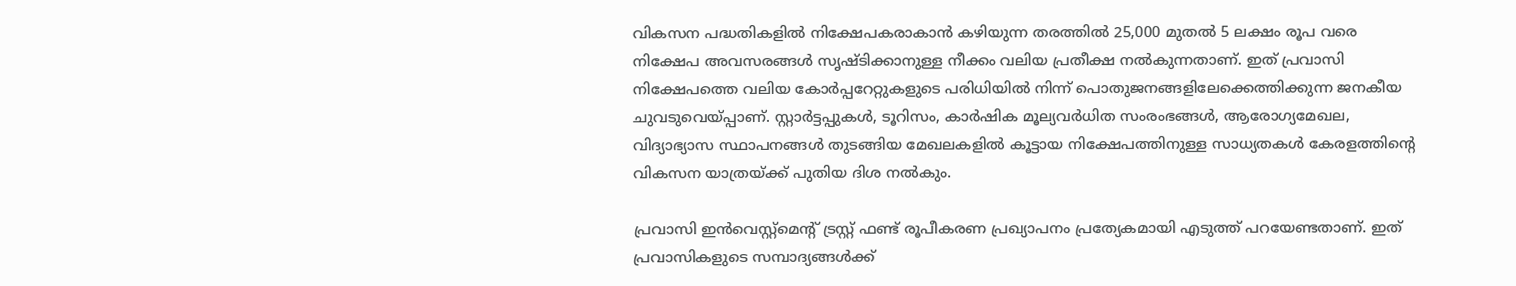വികസന പദ്ധതികളില്‍ നിക്ഷേപകരാകാന്‍ കഴിയുന്ന തരത്തില്‍ 25,000 മുതല്‍ 5 ലക്ഷം രൂപ വരെ നിക്ഷേപ അവസരങ്ങള്‍ സൃഷ്ടിക്കാനുള്ള നീക്കം വലിയ പ്രതീക്ഷ നല്‍കുന്നതാണ്. ഇത് പ്രവാസി നിക്ഷേപത്തെ വലിയ കോര്‍പ്പറേറ്റുകളുടെ പരിധിയില്‍ നിന്ന് പൊതുജനങ്ങളിലേക്കെത്തിക്കുന്ന ജനകീയ ചുവടുവെയ്പ്പാണ്. സ്റ്റാര്‍ട്ടപ്പുകള്‍, ടൂറിസം, കാര്‍ഷിക മൂല്യവര്‍ധിത സംരംഭങ്ങള്‍, ആരോഗ്യമേഖല, വിദ്യാഭ്യാസ സ്ഥാപനങ്ങള്‍ തുടങ്ങിയ മേഖലകളില്‍ കൂട്ടായ നിക്ഷേപത്തിനുള്ള സാധ്യതകള്‍ കേരളത്തിന്റെ വികസന യാത്രയ്ക്ക് പുതിയ ദിശ നല്‍കും.

പ്രവാസി ഇന്‍വെസ്റ്റ്‌മെന്റ് ട്രസ്റ്റ് ഫണ്ട് രൂപീകരണ പ്രഖ്യാപനം പ്രത്യേകമായി എടുത്ത് പറയേണ്ടതാണ്. ഇത് പ്രവാസികളുടെ സമ്പാദ്യങ്ങള്‍ക്ക്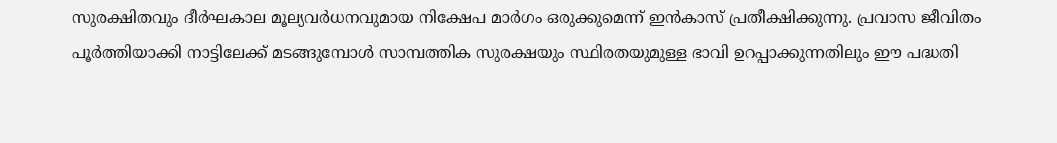സുരക്ഷിതവും ദീര്‍ഘകാല മൂല്യവര്‍ധനവുമായ നിക്ഷേപ മാര്‍ഗം ഒരുക്കുമെന്ന് ഇന്‍കാസ് പ്രതീക്ഷിക്കുന്നു. പ്രവാസ ജീവിതം പൂര്‍ത്തിയാക്കി നാട്ടിലേക്ക് മടങ്ങുമ്പോള്‍ സാമ്പത്തിക സുരക്ഷയും സ്ഥിരതയുമുള്ള ഭാവി ഉറപ്പാക്കുന്നതിലും ഈ പദ്ധതി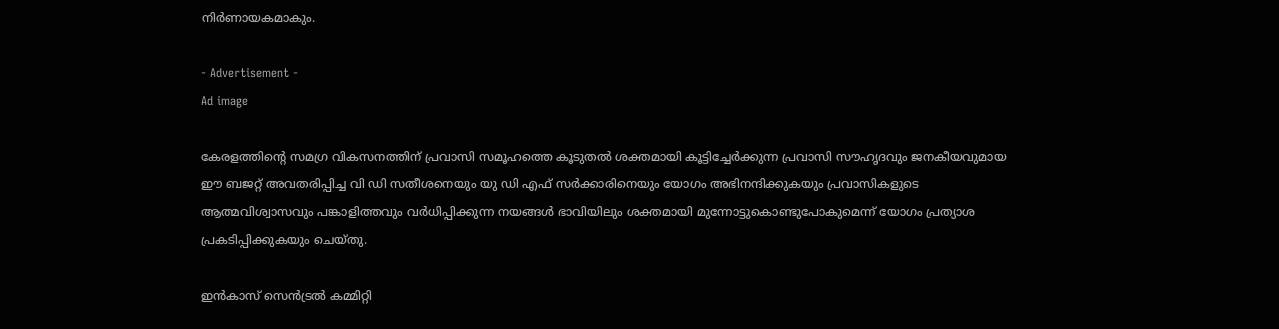നിര്‍ണായകമാകും.

- Advertisement -
Ad image

കേരളത്തിന്റെ സമഗ്ര വികസനത്തിന് പ്രവാസി സമൂഹത്തെ കൂടുതല്‍ ശക്തമായി കൂട്ടിച്ചേര്‍ക്കുന്ന പ്രവാസി സൗഹൃദവും ജനകീയവുമായ ഈ ബജറ്റ് അവതരിപ്പിച്ച വി ഡി സതീശനെയും യു ഡി എഫ് സര്‍ക്കാരിനെയും യോഗം അഭിനന്ദിക്കുകയും പ്രവാസികളുടെ ആത്മവിശ്വാസവും പങ്കാളിത്തവും വര്‍ധിപ്പിക്കുന്ന നയങ്ങള്‍ ഭാവിയിലും ശക്തമായി മുന്നോട്ടുകൊണ്ടുപോകുമെന്ന് യോഗം പ്രത്യാശ പ്രകടിപ്പിക്കുകയും ചെയ്തു.

ഇന്‍കാസ് സെന്‍ട്രല്‍ കമ്മിറ്റി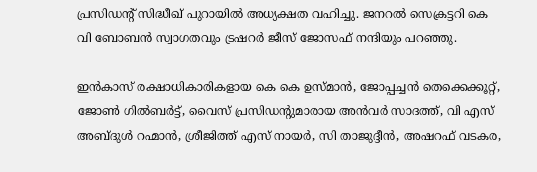പ്രസിഡന്റ് സിദ്ധീഖ് പുറായില്‍ അധ്യക്ഷത വഹിച്ചു. ജനറല്‍ സെക്രട്ടറി കെ വി ബോബന്‍ സ്വാഗതവും ട്രഷറര്‍ ജീസ് ജോസഫ് നന്ദിയും പറഞ്ഞു.

ഇന്‍കാസ് രക്ഷാധികാരികളായ കെ കെ ഉസ്മാന്‍, ജോപ്പച്ചന്‍ തെക്കെക്കൂറ്റ്, ജോണ്‍ ഗില്‍ബര്‍ട്ട്, വൈസ് പ്രസിഡന്റുമാരായ അന്‍വര്‍ സാദത്ത്, വി എസ് അബ്ദുള്‍ റഹ്മാന്‍, ശ്രീജിത്ത് എസ് നായര്‍, സി താജുദ്ദീന്‍, അഷറഫ് വടകര,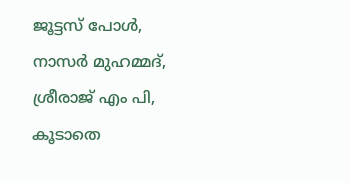ജൂട്ടസ് പോള്‍, നാസര്‍ മുഹമ്മദ്, ശ്രീരാജ് എം പി, കൂടാതെ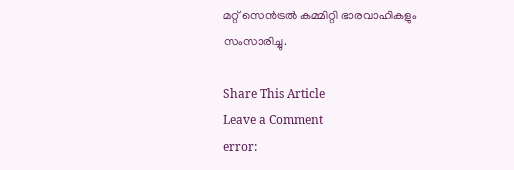മറ്റ് സെന്‍ട്രല്‍ കമ്മിറ്റി ഭാരവാഹികളും സംസാരിച്ചു.

Share This Article
Leave a Comment
error: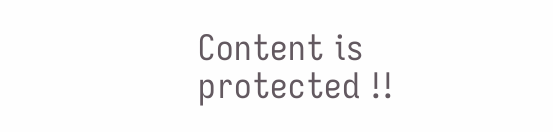Content is protected !!